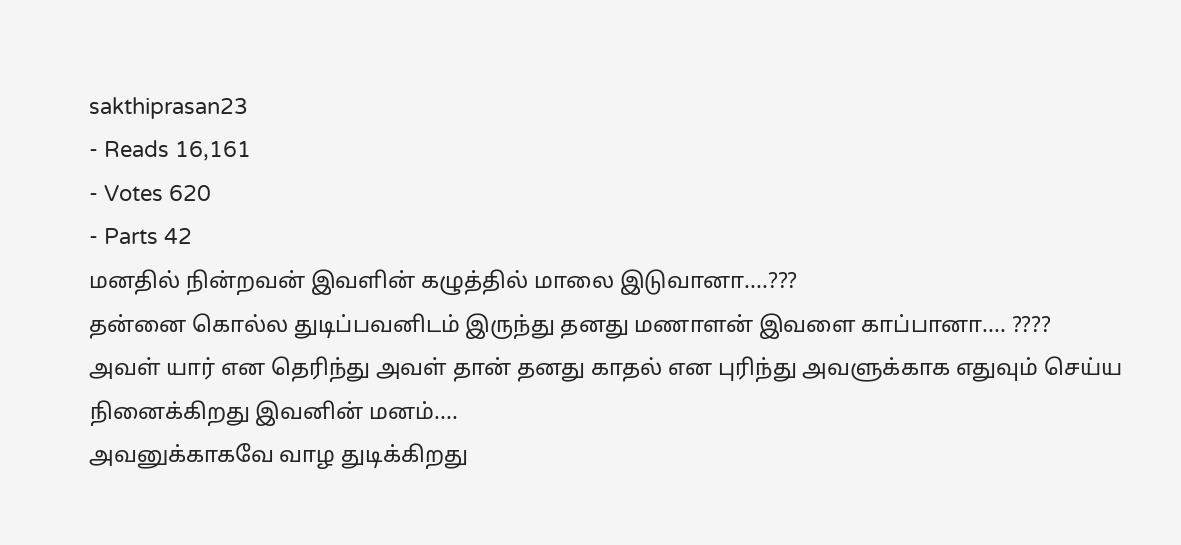sakthiprasan23
- Reads 16,161
- Votes 620
- Parts 42
மனதில் நின்றவன் இவளின் கழுத்தில் மாலை இடுவானா....???
தன்னை கொல்ல துடிப்பவனிடம் இருந்து தனது மணாளன் இவளை காப்பானா.... ????
அவள் யார் என தெரிந்து அவள் தான் தனது காதல் என புரிந்து அவளுக்காக எதுவும் செய்ய நினைக்கிறது இவனின் மனம்....
அவனுக்காகவே வாழ துடிக்கிறது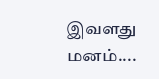இவளது மனம்....